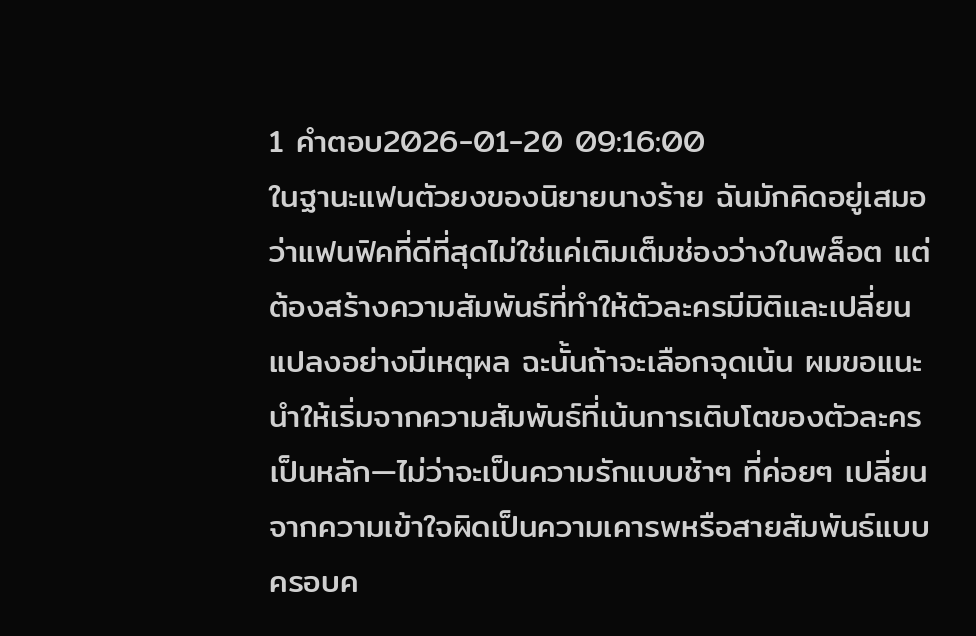1 คำตอบ2026-01-20 09:16:00
ในฐานะแฟนตัวยงของนิยายนางร้าย ฉันมักคิดอยู่เสมอว่าแฟนฟิคที่ดีที่สุดไม่ใช่แค่เติมเต็มช่องว่างในพล็อต แต่ต้องสร้างความสัมพันธ์ที่ทำให้ตัวละครมีมิติและเปลี่ยนแปลงอย่างมีเหตุผล ฉะนั้นถ้าจะเลือกจุดเน้น ผมขอแนะนำให้เริ่มจากความสัมพันธ์ที่เน้นการเติบโตของตัวละครเป็นหลัก—ไม่ว่าจะเป็นความรักแบบช้าๆ ที่ค่อยๆ เปลี่ยนจากความเข้าใจผิดเป็นความเคารพหรือสายสัมพันธ์แบบครอบค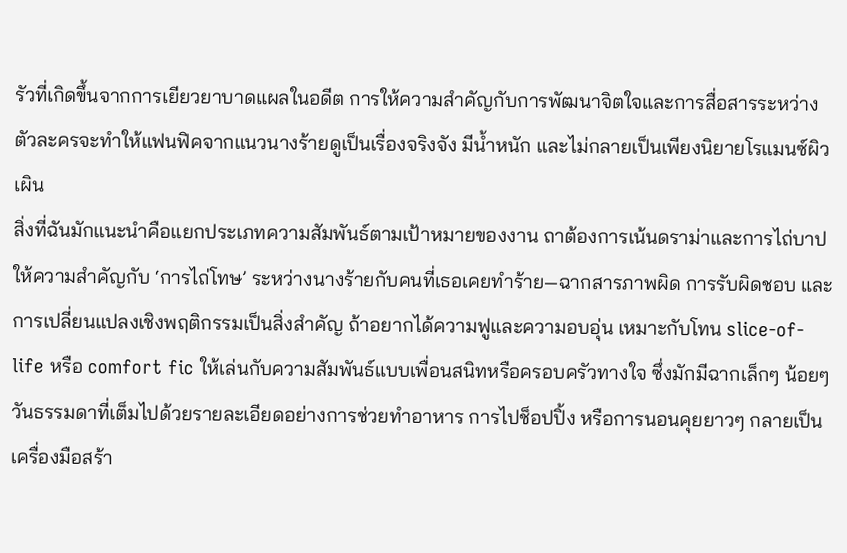รัวที่เกิดขึ้นจากการเยียวยาบาดแผลในอดีต การให้ความสำคัญกับการพัฒนาจิตใจและการสื่อสารระหว่างตัวละครจะทำให้แฟนฟิคจากแนวนางร้ายดูเป็นเรื่องจริงจัง มีน้ำหนัก และไม่กลายเป็นเพียงนิยายโรแมนซ์ผิวเผิน
สิ่งที่ฉันมักแนะนำคือแยกประเภทความสัมพันธ์ตามเป้าหมายของงาน ถาต้องการเน้นดราม่าและการไถ่บาป ให้ความสำคัญกับ ‘การไถ่โทษ’ ระหว่างนางร้ายกับคนที่เธอเคยทำร้าย—ฉากสารภาพผิด การรับผิดชอบ และการเปลี่ยนแปลงเชิงพฤติกรรมเป็นสิ่งสำคัญ ถ้าอยากได้ความฟูและความอบอุ่น เหมาะกับโทน slice-of-life หรือ comfort fic ให้เล่นกับความสัมพันธ์แบบเพื่อนสนิทหรือครอบครัวทางใจ ซึ่งมักมีฉากเล็กๆ น้อยๆ วันธรรมดาที่เต็มไปด้วยรายละเอียดอย่างการช่วยทำอาหาร การไปช็อปปิ้ง หรือการนอนคุยยาวๆ กลายเป็นเครื่องมือสร้า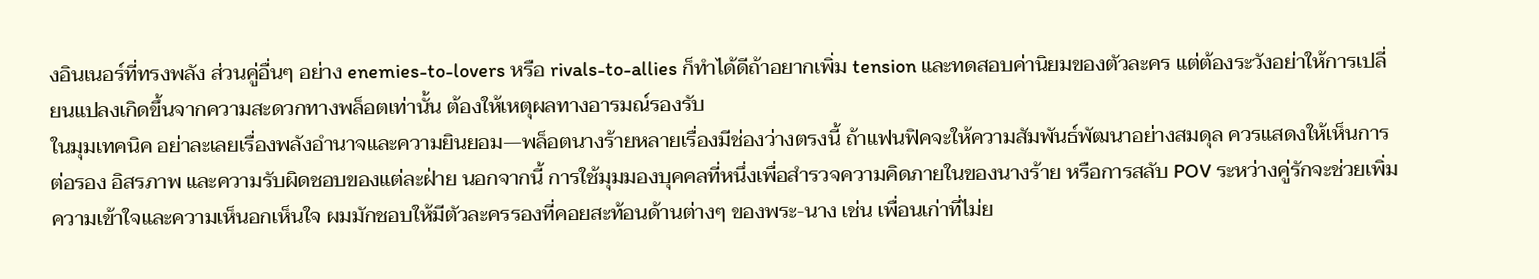งอินเนอร์ที่ทรงพลัง ส่วนคู่อื่นๆ อย่าง enemies-to-lovers หรือ rivals-to-allies ก็ทำได้ดีถ้าอยากเพิ่ม tension และทดสอบค่านิยมของตัวละคร แต่ต้องระวังอย่าให้การเปลี่ยนแปลงเกิดขึ้นจากความสะดวกทางพล็อตเท่านั้น ต้องให้เหตุผลทางอารมณ์รองรับ
ในมุมเทคนิค อย่าละเลยเรื่องพลังอำนาจและความยินยอม—พล็อตนางร้ายหลายเรื่องมีช่องว่างตรงนี้ ถ้าแฟนฟิคจะให้ความสัมพันธ์พัฒนาอย่างสมดุล ควรแสดงให้เห็นการต่อรอง อิสรภาพ และความรับผิดชอบของแต่ละฝ่าย นอกจากนี้ การใช้มุมมองบุคคลที่หนึ่งเพื่อสำรวจความคิดภายในของนางร้าย หรือการสลับ POV ระหว่างคู่รักจะช่วยเพิ่มความเข้าใจและความเห็นอกเห็นใจ ผมมักชอบให้มีตัวละครรองที่คอยสะท้อนด้านต่างๆ ของพระ-นาง เช่น เพื่อนเก่าที่ไม่ย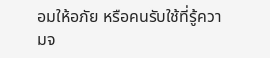อมให้อภัย หรือคนรับใช้ที่รู้ความจ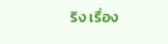ริง เรื่อง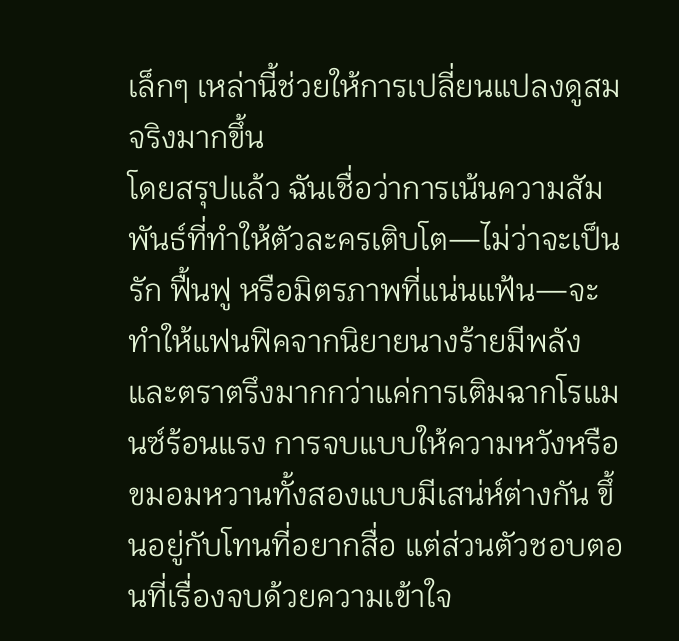เล็กๆ เหล่านี้ช่วยให้การเปลี่ยนแปลงดูสมจริงมากขึ้น
โดยสรุปแล้ว ฉันเชื่อว่าการเน้นความสัมพันธ์ที่ทำให้ตัวละครเติบโต—ไม่ว่าจะเป็นรัก ฟื้นฟู หรือมิตรภาพที่แน่นแฟ้น—จะทำให้แฟนฟิคจากนิยายนางร้ายมีพลังและตราตรึงมากกว่าแค่การเติมฉากโรแมนซ์ร้อนแรง การจบแบบให้ความหวังหรือขมอมหวานทั้งสองแบบมีเสน่ห์ต่างกัน ขึ้นอยู่กับโทนที่อยากสื่อ แต่ส่วนตัวชอบตอนที่เรื่องจบด้วยความเข้าใจ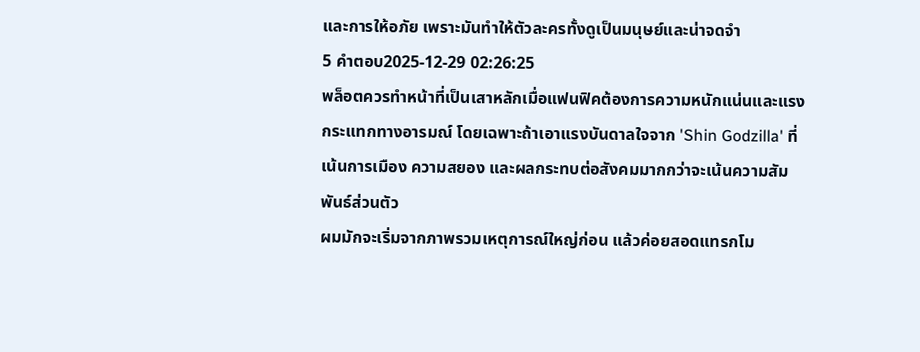และการให้อภัย เพราะมันทำให้ตัวละครทั้งดูเป็นมนุษย์และน่าจดจำ
5 คำตอบ2025-12-29 02:26:25
พล็อตควรทำหน้าที่เป็นเสาหลักเมื่อแฟนฟิคต้องการความหนักแน่นและแรงกระแทกทางอารมณ์ โดยเฉพาะถ้าเอาแรงบันดาลใจจาก 'Shin Godzilla' ที่เน้นการเมือง ความสยอง และผลกระทบต่อสังคมมากกว่าจะเน้นความสัมพันธ์ส่วนตัว
ผมมักจะเริ่มจากภาพรวมเหตุการณ์ใหญ่ก่อน แล้วค่อยสอดแทรกโม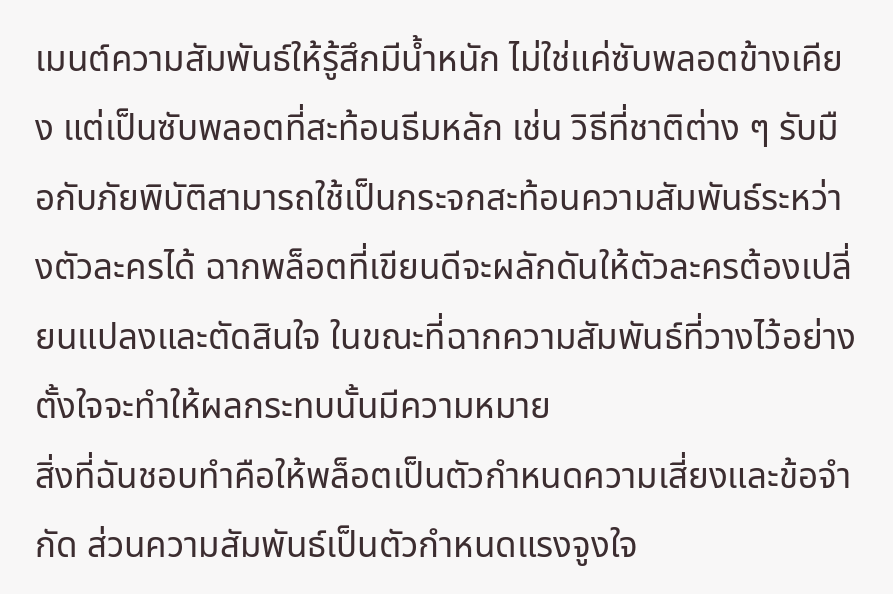เมนต์ความสัมพันธ์ให้รู้สึกมีน้ำหนัก ไม่ใช่แค่ซับพลอตข้างเคียง แต่เป็นซับพลอตที่สะท้อนธีมหลัก เช่น วิธีที่ชาติต่าง ๆ รับมือกับภัยพิบัติสามารถใช้เป็นกระจกสะท้อนความสัมพันธ์ระหว่างตัวละครได้ ฉากพล็อตที่เขียนดีจะผลักดันให้ตัวละครต้องเปลี่ยนแปลงและตัดสินใจ ในขณะที่ฉากความสัมพันธ์ที่วางไว้อย่างตั้งใจจะทำให้ผลกระทบนั้นมีความหมาย
สิ่งที่ฉันชอบทำคือให้พล็อตเป็นตัวกำหนดความเสี่ยงและข้อจำกัด ส่วนความสัมพันธ์เป็นตัวกำหนดแรงจูงใจ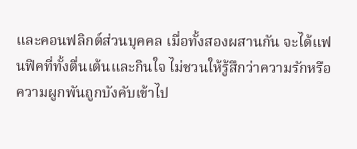และคอนฟลิกต์ส่วนบุคคล เมื่อทั้งสองผสานกัน จะได้แฟนฟิคที่ทั้งตื่นเต้นและกินใจ ไม่ชวนให้รู้สึกว่าความรักหรือความผูกพันถูกบังคับเข้าไป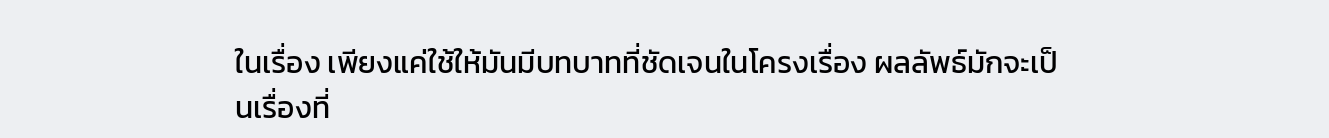ในเรื่อง เพียงแค่ใช้ให้มันมีบทบาทที่ชัดเจนในโครงเรื่อง ผลลัพธ์มักจะเป็นเรื่องที่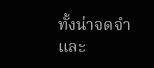ทั้งน่าจดจำและ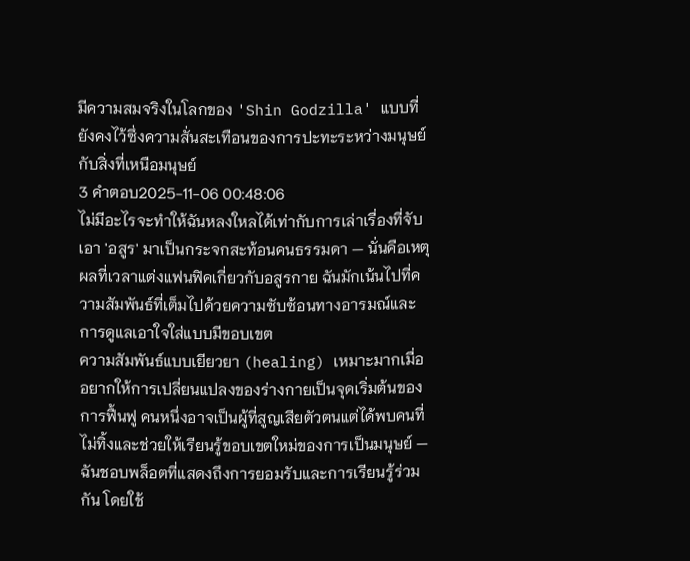มีความสมจริงในโลกของ 'Shin Godzilla' แบบที่ยังคงไว้ซึ่งความสั่นสะเทือนของการปะทะระหว่างมนุษย์กับสิ่งที่เหนือมนุษย์
3 คำตอบ2025-11-06 00:48:06
ไม่มีอะไรจะทำให้ฉันหลงใหลได้เท่ากับการเล่าเรื่องที่จับเอา 'อสูร' มาเป็นกระจกสะท้อนคนธรรมดา — นั่นคือเหตุผลที่เวลาแต่งแฟนฟิคเกี่ยวกับอสูรกาย ฉันมักเน้นไปที่ความสัมพันธ์ที่เต็มไปด้วยความซับซ้อนทางอารมณ์และการดูแลเอาใจใส่แบบมีขอบเขต
ความสัมพันธ์แบบเยียวยา (healing) เหมาะมากเมื่ออยากให้การเปลี่ยนแปลงของร่างกายเป็นจุดเริ่มต้นของการฟื้นฟู คนหนึ่งอาจเป็นผู้ที่สูญเสียตัวตนแต่ได้พบคนที่ไม่ทิ้งและช่วยให้เรียนรู้ขอบเขตใหม่ของการเป็นมนุษย์ — ฉันชอบพล็อตที่แสดงถึงการยอมรับและการเรียนรู้ร่วมกัน โดยใช้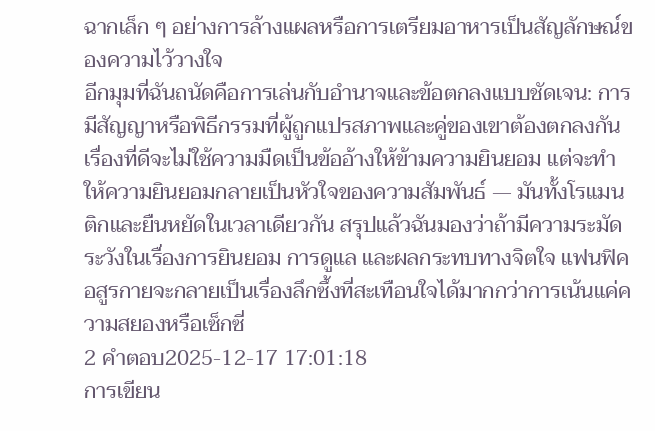ฉากเล็ก ๆ อย่างการล้างแผลหรือการเตรียมอาหารเป็นสัญลักษณ์ของความไว้วางใจ
อีกมุมที่ฉันถนัดคือการเล่นกับอำนาจและข้อตกลงแบบชัดเจน: การมีสัญญาหรือพิธีกรรมที่ผู้ถูกแปรสภาพและคู่ของเขาต้องตกลงกัน เรื่องที่ดีจะไม่ใช้ความมืดเป็นข้ออ้างให้ข้ามความยินยอม แต่จะทำให้ความยินยอมกลายเป็นหัวใจของความสัมพันธ์ — มันทั้งโรแมนติกและยืนหยัดในเวลาเดียวกัน สรุปแล้วฉันมองว่าถ้ามีความระมัดระวังในเรื่องการยินยอม การดูแล และผลกระทบทางจิตใจ แฟนฟิคอสูรกายจะกลายเป็นเรื่องลึกซึ้งที่สะเทือนใจได้มากกว่าการเน้นแค่ความสยองหรือเซ็กซี่
2 คำตอบ2025-12-17 17:01:18
การเขียน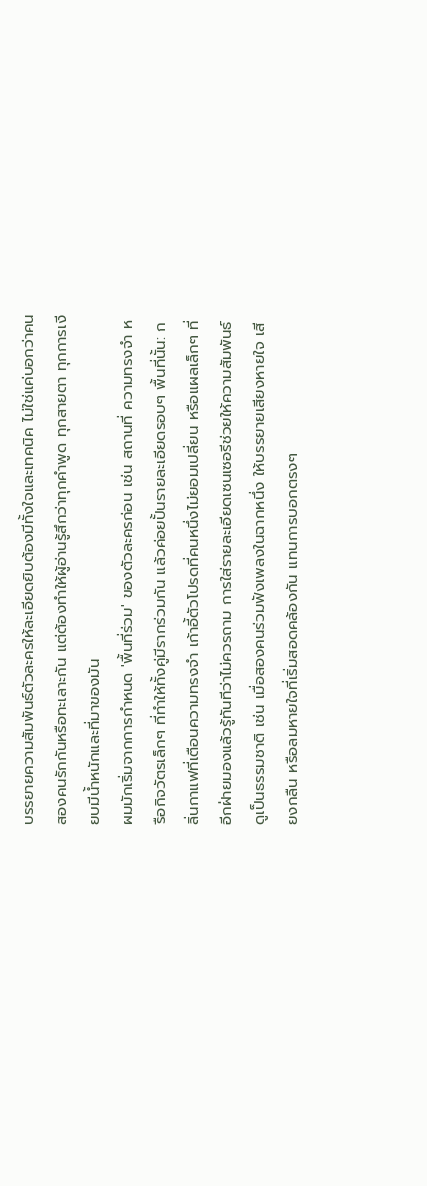บรรยายความสัมพันธ์ตัวละครให้ละเอียดยิบต้องมีทั้งใจและเทคนิค ไม่ใช่แค่บอกว่าคนสองคนรักกันหรือทะเลาะกัน แต่ต้องทำให้ผู้อ่านรู้สึกว่าทุกคำพูด ทุกสายตา ทุกการเงียบมีน้ำหนักและที่มาของมัน
ผมมักเริ่มจากการกำหนด 'พื้นที่ร่วม' ของตัวละครก่อน เช่น สถานที่ ความทรงจำ หรือกิจวัตรเล็กๆ ที่ทำให้ทั้งคู่มีรากร่วมกัน แล้วค่อยปั้นรายละเอียดรอบๆ พื้นที่นั้น: กลิ่นกาแฟที่เตือนความทรงจำ เก้าอี้ตัวโปรดที่คนหนึ่งไม่ยอมเปลี่ยน หรือแผลเล็กๆ ที่อีกฝ่ายมองแล้วรู้ทันทีว่าไม่ควรถาม การใส่รายละเอียดเซนเซอรีช่วยให้ความสัมพันธ์ดูเป็นธรรมชาติ เช่น เมื่อสองคนร่วมฟังเพลงในฉากหนึ่ง ให้บรรยายเสียงหายใจ เสียงกลืน หรือลมหายใจที่เริ่มสอดคล้องกัน แทนการบอกตรงๆ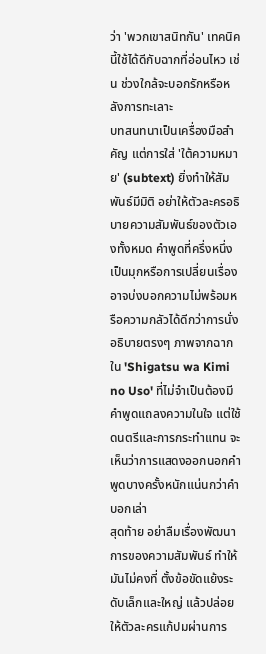ว่า 'พวกเขาสนิทกัน' เทคนิคนี้ใช้ได้ดีกับฉากที่อ่อนไหว เช่น ช่วงใกล้จะบอกรักหรือหลังการทะเลาะ
บทสนทนาเป็นเครื่องมือสำคัญ แต่การใส่ 'ใต้ความหมาย' (subtext) ยิ่งทำให้สัมพันธ์มีมิติ อย่าให้ตัวละครอธิบายความสัมพันธ์ของตัวเองทั้งหมด คำพูดที่ครึ่งหนึ่งเป็นมุกหรือการเปลี่ยนเรื่อง อาจบ่งบอกความไม่พร้อมหรือความกลัวได้ดีกว่าการนั่งอธิบายตรงๆ ภาพจากฉากใน 'Shigatsu wa Kimi no Uso' ที่ไม่จำเป็นต้องมีคำพูดแถลงความในใจ แต่ใช้ดนตรีและการกระทำแทน จะเห็นว่าการแสดงออกนอกคำพูดบางครั้งหนักแน่นกว่าคำบอกเล่า
สุดท้าย อย่าลืมเรื่องพัฒนาการของความสัมพันธ์ ทำให้มันไม่คงที่ ตั้งข้อขัดแย้งระดับเล็กและใหญ่ แล้วปล่อยให้ตัวละครแก้ปมผ่านการ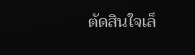ตัดสินใจเล็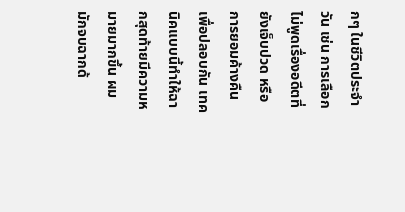กๆ ในชีวิตประจำวัน เช่น การเลือกไม่พูดเรื่องอดีตที่ยังเจ็บปวด หรือการยอมค้างคืนเพื่อปลอบกัน เทคนิคแบบนี้ทำให้ฉากสุดท้ายมีความหมายมากขึ้น ผมมักจบฉากด้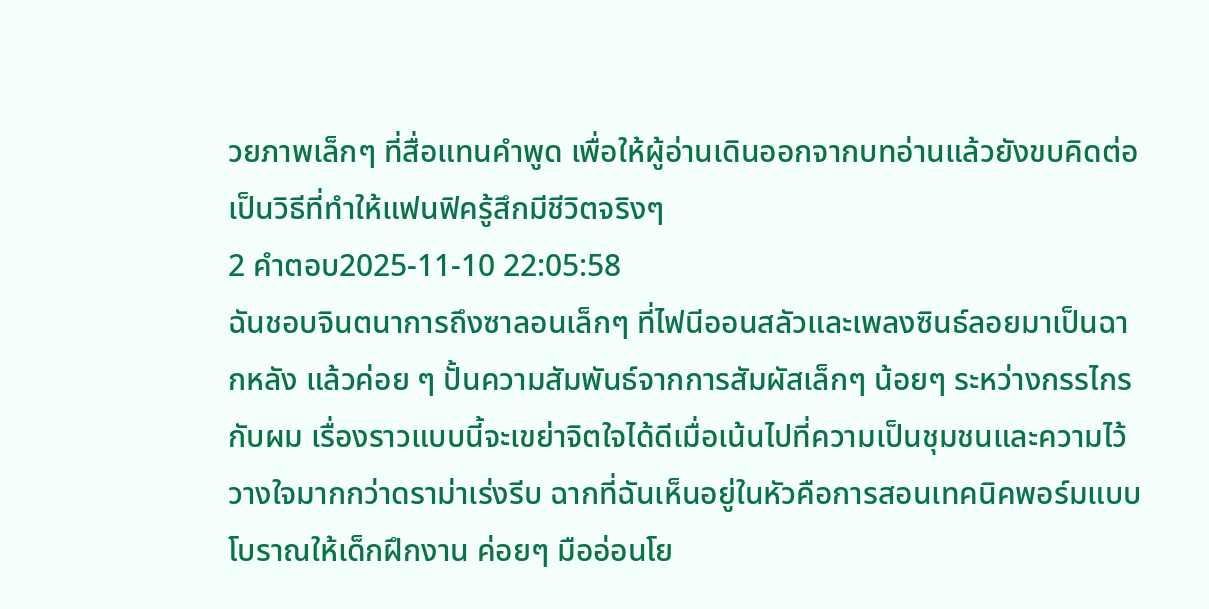วยภาพเล็กๆ ที่สื่อแทนคำพูด เพื่อให้ผู้อ่านเดินออกจากบทอ่านแล้วยังขบคิดต่อ เป็นวิธีที่ทำให้แฟนฟิครู้สึกมีชีวิตจริงๆ
2 คำตอบ2025-11-10 22:05:58
ฉันชอบจินตนาการถึงซาลอนเล็กๆ ที่ไฟนีออนสลัวและเพลงซินธ์ลอยมาเป็นฉากหลัง แล้วค่อย ๆ ปั้นความสัมพันธ์จากการสัมผัสเล็กๆ น้อยๆ ระหว่างกรรไกรกับผม เรื่องราวแบบนี้จะเขย่าจิตใจได้ดีเมื่อเน้นไปที่ความเป็นชุมชนและความไว้วางใจมากกว่าดราม่าเร่งรีบ ฉากที่ฉันเห็นอยู่ในหัวคือการสอนเทคนิคพอร์มแบบโบราณให้เด็กฝึกงาน ค่อยๆ มืออ่อนโย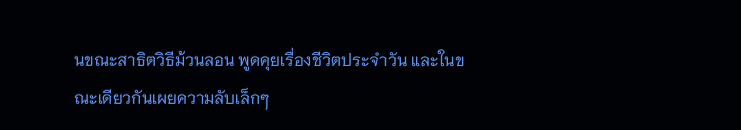นขณะสาธิตวิธีม้วนลอน พูดคุยเรื่องชีวิตประจำวัน และในขณะเดียวกันเผยความลับเล็กๆ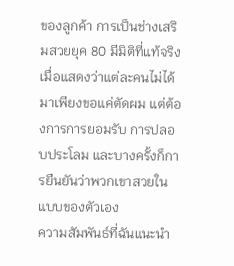ของลูกค้า การเป็นช่างเสริมสวยยุค 80 มีมิติที่แท้จริงเมื่อแสดงว่าแต่ละคนไม่ได้มาเพียงขอแค่ตัดผม แต่ต้องการการยอมรับ การปลอบประโลม และบางครั้งก็การยืนยันว่าพวกเขาสวยในแบบของตัวเอง
ความสัมพันธ์ที่ฉันแนะนำ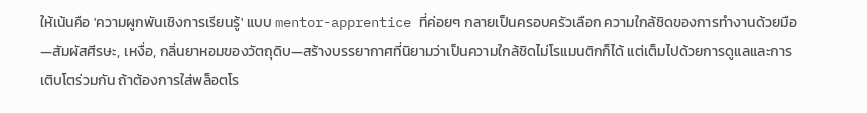ให้เน้นคือ 'ความผูกพันเชิงการเรียนรู้' แบบ mentor-apprentice ที่ค่อยๆ กลายเป็นครอบครัวเลือก ความใกล้ชิดของการทำงานด้วยมือ—สัมผัสศีรษะ, เหงื่อ, กลิ่นยาหอมของวัตถุดิบ—สร้างบรรยากาศที่นิยามว่าเป็นความใกล้ชิดไม่โรแมนติกก็ได้ แต่เต็มไปด้วยการดูแลและการเติบโตร่วมกัน ถ้าต้องการใส่พล็อตโร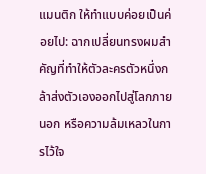แมนติก ให้ทำแบบค่อยเป็นค่อยไป: ฉากเปลี่ยนทรงผมสำคัญที่ทำให้ตัวละครตัวหนึ่งกล้าส่งตัวเองออกไปสู่โลกภายนอก หรือความล้มเหลวในการไว้ใจ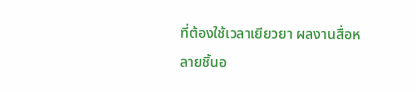ที่ต้องใช้เวลาเยียวยา ผลงานสื่อหลายชิ้นอ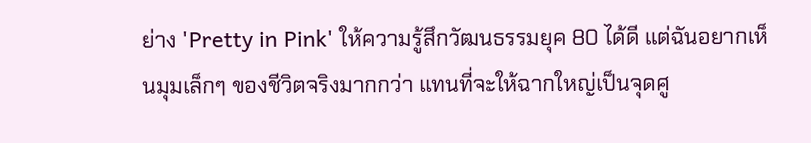ย่าง 'Pretty in Pink' ให้ความรู้สึกวัฒนธรรมยุค 80 ได้ดี แต่ฉันอยากเห็นมุมเล็กๆ ของชีวิตจริงมากกว่า แทนที่จะให้ฉากใหญ่เป็นจุดศู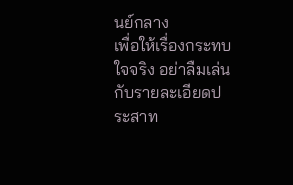นย์กลาง
เพื่อให้เรื่องกระทบใจจริง อย่าลืมเล่นกับรายละเอียดประสาท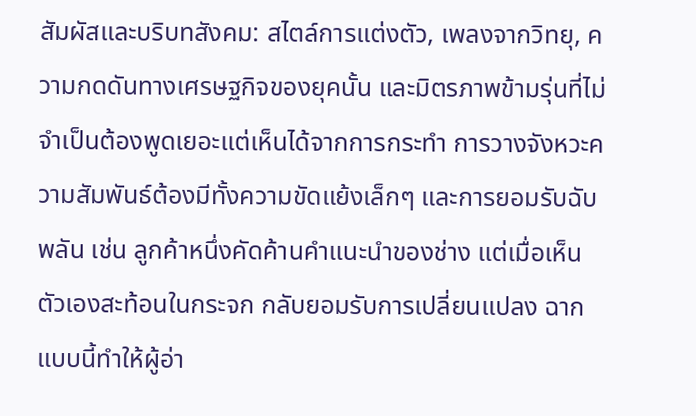สัมผัสและบริบทสังคม: สไตล์การแต่งตัว, เพลงจากวิทยุ, ความกดดันทางเศรษฐกิจของยุคนั้น และมิตรภาพข้ามรุ่นที่ไม่จำเป็นต้องพูดเยอะแต่เห็นได้จากการกระทำ การวางจังหวะความสัมพันธ์ต้องมีทั้งความขัดแย้งเล็กๆ และการยอมรับฉับพลัน เช่น ลูกค้าหนึ่งคัดค้านคำแนะนำของช่าง แต่เมื่อเห็นตัวเองสะท้อนในกระจก กลับยอมรับการเปลี่ยนแปลง ฉากแบบนี้ทำให้ผู้อ่า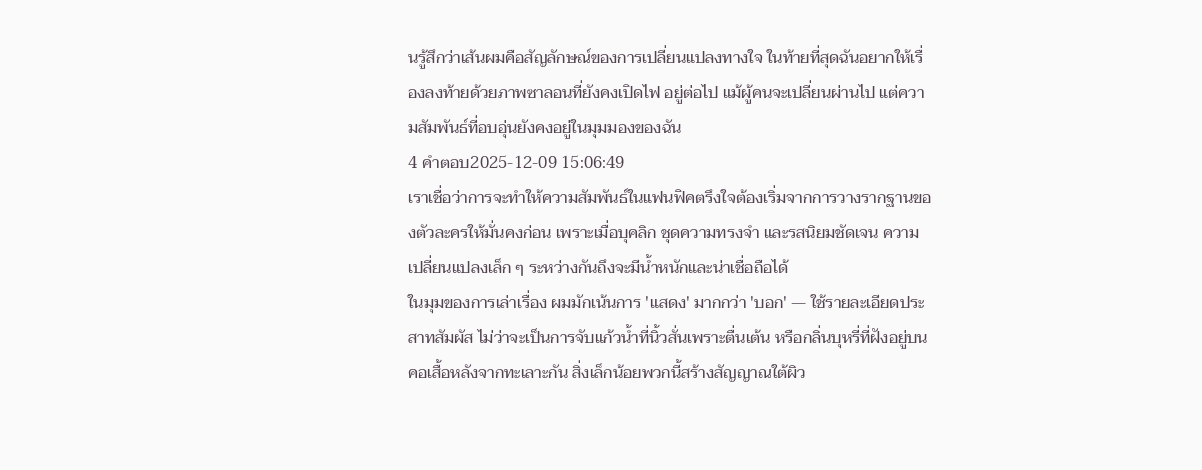นรู้สึกว่าเส้นผมคือสัญลักษณ์ของการเปลี่ยนแปลงทางใจ ในท้ายที่สุดฉันอยากให้เรื่องลงท้ายด้วยภาพซาลอนที่ยังคงเปิดไฟ อยู่ต่อไป แม้ผู้คนจะเปลี่ยนผ่านไป แต่ความสัมพันธ์ที่อบอุ่นยังคงอยู่ในมุมมองของฉัน
4 คำตอบ2025-12-09 15:06:49
เราเชื่อว่าการจะทำให้ความสัมพันธ์ในแฟนฟิคตรึงใจต้องเริ่มจากการวางรากฐานของตัวละครให้มั่นคงก่อน เพราะเมื่อบุคลิก ชุดความทรงจำ และรสนิยมชัดเจน ความเปลี่ยนแปลงเล็ก ๆ ระหว่างกันถึงจะมีน้ำหนักและน่าเชื่อถือได้
ในมุมของการเล่าเรื่อง ผมมักเน้นการ 'แสดง' มากกว่า 'บอก' — ใช้รายละเอียดประสาทสัมผัส ไม่ว่าจะเป็นการจับแก้วน้ำที่นิ้วสั่นเพราะตื่นเต้น หรือกลิ่นบุหรี่ที่ฝังอยู่บนคอเสื้อหลังจากทะเลาะกัน สิ่งเล็กน้อยพวกนี้สร้างสัญญาณใต้ผิว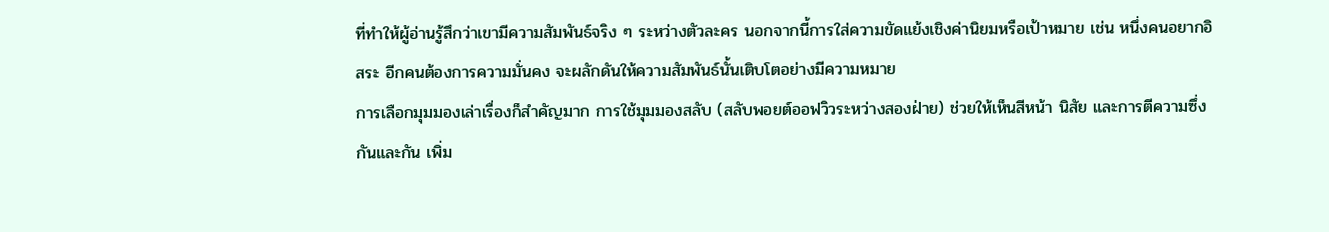ที่ทำให้ผู้อ่านรู้สึกว่าเขามีความสัมพันธ์จริง ๆ ระหว่างตัวละคร นอกจากนี้การใส่ความขัดแย้งเชิงค่านิยมหรือเป้าหมาย เช่น หนึ่งคนอยากอิสระ อีกคนต้องการความมั่นคง จะผลักดันให้ความสัมพันธ์นั้นเติบโตอย่างมีความหมาย
การเลือกมุมมองเล่าเรื่องก็สำคัญมาก การใช้มุมมองสลับ (สลับพอยต์ออฟวิวระหว่างสองฝ่าย) ช่วยให้เห็นสีหน้า นิสัย และการตีความซึ่งกันและกัน เพิ่ม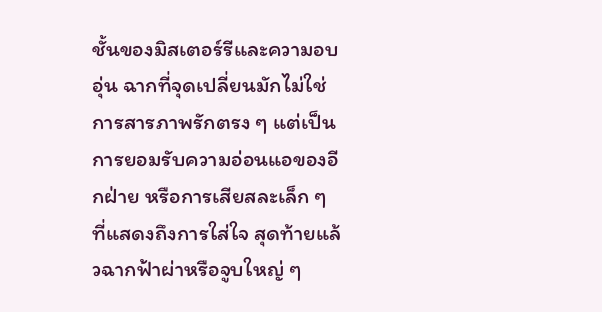ชั้นของมิสเตอร์รีและความอบอุ่น ฉากที่จุดเปลี่ยนมักไม่ใช่การสารภาพรักตรง ๆ แต่เป็นการยอมรับความอ่อนแอของอีกฝ่าย หรือการเสียสละเล็ก ๆ ที่แสดงถึงการใส่ใจ สุดท้ายแล้วฉากฟ้าผ่าหรือจูบใหญ่ ๆ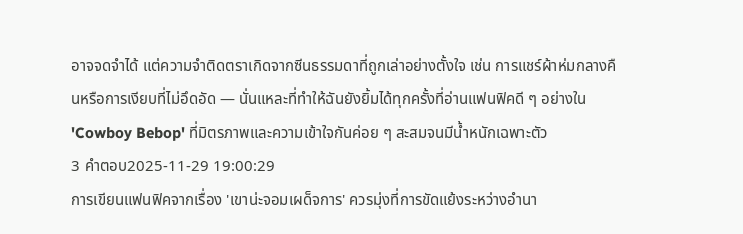อาจจดจำได้ แต่ความจำติดตราเกิดจากซีนธรรมดาที่ถูกเล่าอย่างตั้งใจ เช่น การแชร์ผ้าห่มกลางคืนหรือการเงียบที่ไม่อึดอัด — นั่นแหละที่ทำให้ฉันยังยิ้มได้ทุกครั้งที่อ่านแฟนฟิคดี ๆ อย่างใน 'Cowboy Bebop' ที่มิตรภาพและความเข้าใจกันค่อย ๆ สะสมจนมีน้ำหนักเฉพาะตัว
3 คำตอบ2025-11-29 19:00:29
การเขียนแฟนฟิคจากเรื่อง 'เขาน่ะจอมเผด็จการ' ควรมุ่งที่การขัดแย้งระหว่างอำนา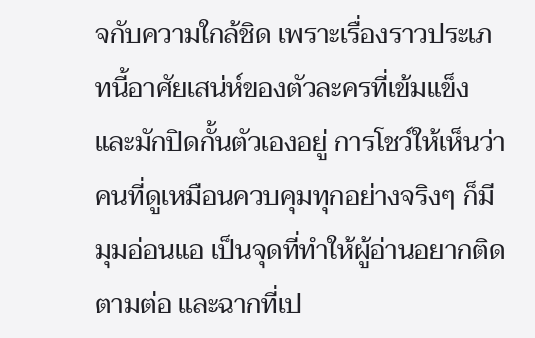จกับความใกล้ชิด เพราะเรื่องราวประเภทนี้อาศัยเสน่ห์ของตัวละครที่เข้มแข็งและมักปิดกั้นตัวเองอยู่ การโชว์ให้เห็นว่าคนที่ดูเหมือนควบคุมทุกอย่างจริงๆ ก็มีมุมอ่อนแอ เป็นจุดที่ทำให้ผู้อ่านอยากติดตามต่อ และฉากที่เป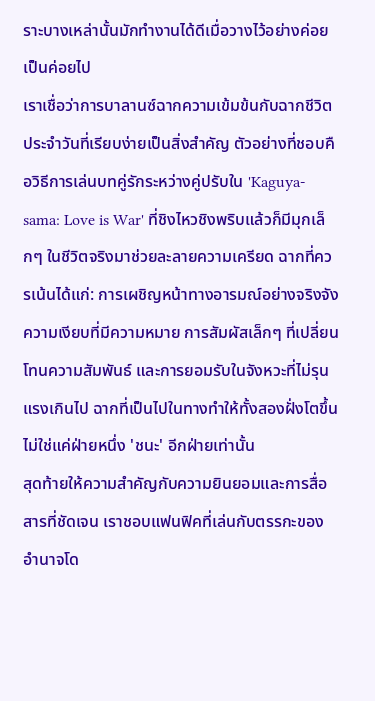ราะบางเหล่านั้นมักทำงานได้ดีเมื่อวางไว้อย่างค่อยเป็นค่อยไป
เราเชื่อว่าการบาลานซ์ฉากความเข้มข้นกับฉากชีวิตประจำวันที่เรียบง่ายเป็นสิ่งสำคัญ ตัวอย่างที่ชอบคือวิธีการเล่นบทคู่รักระหว่างคู่ปรับใน 'Kaguya-sama: Love is War' ที่ชิงไหวชิงพริบแล้วก็มีมุกเล็กๆ ในชีวิตจริงมาช่วยละลายความเครียด ฉากที่ควรเน้นได้แก่: การเผชิญหน้าทางอารมณ์อย่างจริงจัง ความเงียบที่มีความหมาย การสัมผัสเล็กๆ ที่เปลี่ยนโทนความสัมพันธ์ และการยอมรับในจังหวะที่ไม่รุนแรงเกินไป ฉากที่เป็นไปในทางทำให้ทั้งสองฝั่งโตขึ้น ไม่ใช่แค่ฝ่ายหนึ่ง 'ชนะ' อีกฝ่ายเท่านั้น
สุดท้ายให้ความสำคัญกับความยินยอมและการสื่อสารที่ชัดเจน เราชอบแฟนฟิคที่เล่นกับตรรกะของอำนาจโด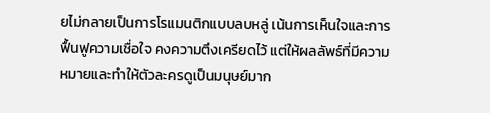ยไม่กลายเป็นการโรแมนติกแบบลบหลู่ เน้นการเห็นใจและการฟื้นฟูความเชื่อใจ คงความตึงเครียดไว้ แต่ให้ผลลัพธ์ที่มีความหมายและทำให้ตัวละครดูเป็นมนุษย์มาก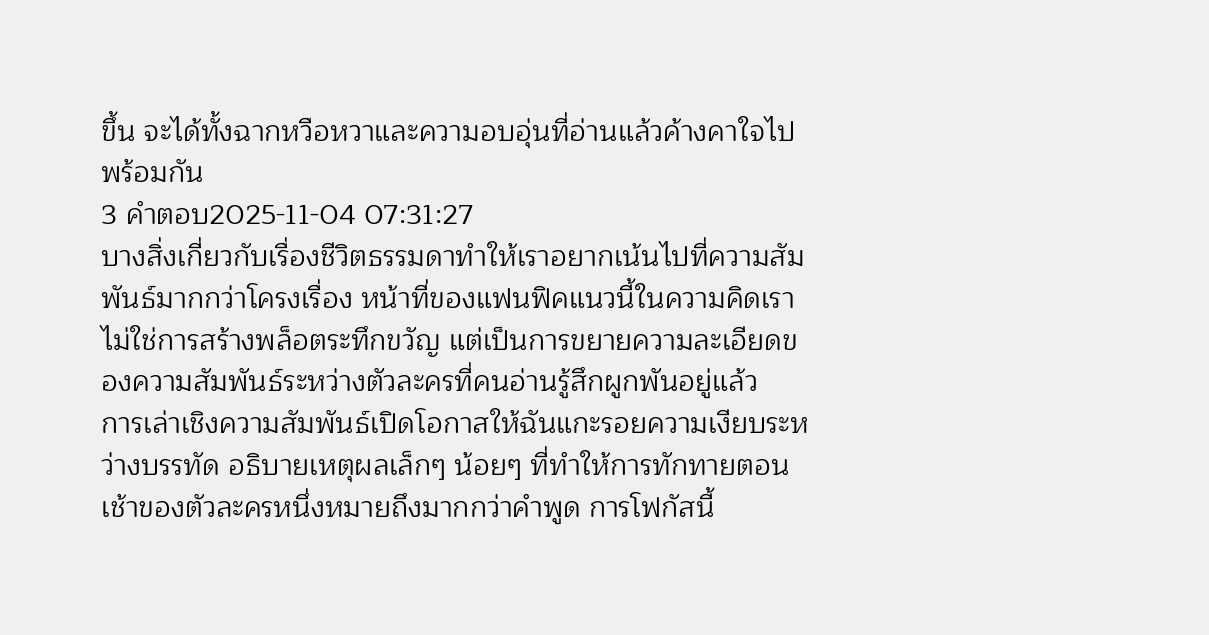ขึ้น จะได้ทั้งฉากหวือหวาและความอบอุ่นที่อ่านแล้วค้างคาใจไปพร้อมกัน
3 คำตอบ2025-11-04 07:31:27
บางสิ่งเกี่ยวกับเรื่องชีวิตธรรมดาทำให้เราอยากเน้นไปที่ความสัมพันธ์มากกว่าโครงเรื่อง หน้าที่ของแฟนฟิคแนวนี้ในความคิดเราไม่ใช่การสร้างพล็อตระทึกขวัญ แต่เป็นการขยายความละเอียดของความสัมพันธ์ระหว่างตัวละครที่คนอ่านรู้สึกผูกพันอยู่แล้ว
การเล่าเชิงความสัมพันธ์เปิดโอกาสให้ฉันแกะรอยความเงียบระหว่างบรรทัด อธิบายเหตุผลเล็กๆ น้อยๆ ที่ทำให้การทักทายตอนเช้าของตัวละครหนึ่งหมายถึงมากกว่าคำพูด การโฟกัสนี้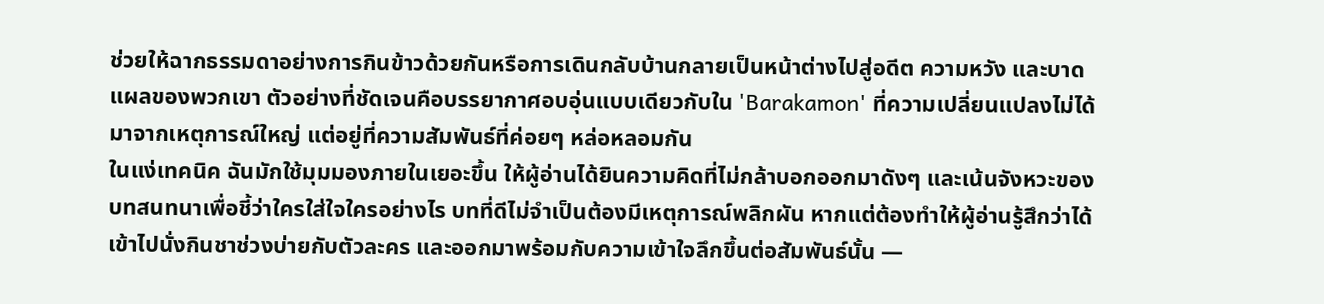ช่วยให้ฉากธรรมดาอย่างการกินข้าวด้วยกันหรือการเดินกลับบ้านกลายเป็นหน้าต่างไปสู่อดีต ความหวัง และบาดแผลของพวกเขา ตัวอย่างที่ชัดเจนคือบรรยากาศอบอุ่นแบบเดียวกับใน 'Barakamon' ที่ความเปลี่ยนแปลงไม่ได้มาจากเหตุการณ์ใหญ่ แต่อยู่ที่ความสัมพันธ์ที่ค่อยๆ หล่อหลอมกัน
ในแง่เทคนิค ฉันมักใช้มุมมองภายในเยอะขึ้น ให้ผู้อ่านได้ยินความคิดที่ไม่กล้าบอกออกมาดังๆ และเน้นจังหวะของบทสนทนาเพื่อชี้ว่าใครใส่ใจใครอย่างไร บทที่ดีไม่จำเป็นต้องมีเหตุการณ์พลิกผัน หากแต่ต้องทำให้ผู้อ่านรู้สึกว่าได้เข้าไปนั่งกินชาช่วงบ่ายกับตัวละคร และออกมาพร้อมกับความเข้าใจลึกขึ้นต่อสัมพันธ์นั้น —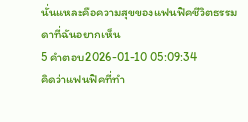นั่นแหละคือความสุขของแฟนฟิคชีวิตธรรมดาที่ฉันอยากเห็น
5 คำตอบ2026-01-10 05:09:34
คิดว่าแฟนฟิคที่ทำ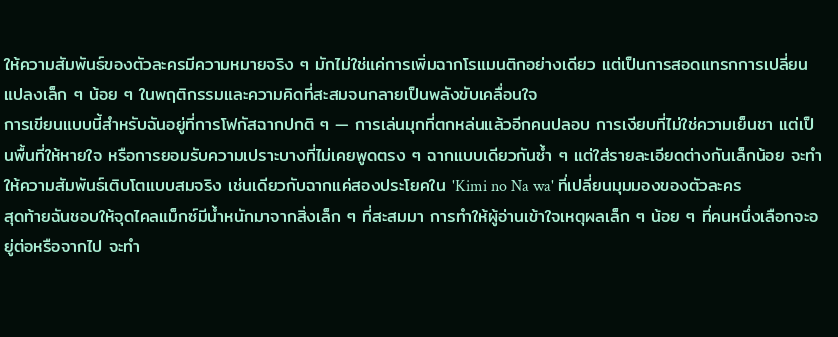ให้ความสัมพันธ์ของตัวละครมีความหมายจริง ๆ มักไม่ใช่แค่การเพิ่มฉากโรแมนติกอย่างเดียว แต่เป็นการสอดแทรกการเปลี่ยนแปลงเล็ก ๆ น้อย ๆ ในพฤติกรรมและความคิดที่สะสมจนกลายเป็นพลังขับเคลื่อนใจ
การเขียนแบบนี้สำหรับฉันอยู่ที่การโฟกัสฉากปกติ ๆ — การเล่นมุกที่ตกหล่นแล้วอีกคนปลอบ การเงียบที่ไม่ใช่ความเย็นชา แต่เป็นพื้นที่ให้หายใจ หรือการยอมรับความเปราะบางที่ไม่เคยพูดตรง ๆ ฉากแบบเดียวกันซ้ำ ๆ แต่ใส่รายละเอียดต่างกันเล็กน้อย จะทำให้ความสัมพันธ์เติบโตแบบสมจริง เช่นเดียวกับฉากแค่สองประโยคใน 'Kimi no Na wa' ที่เปลี่ยนมุมมองของตัวละคร
สุดท้ายฉันชอบให้จุดไคลแม็กซ์มีน้ำหนักมาจากสิ่งเล็ก ๆ ที่สะสมมา การทำให้ผู้อ่านเข้าใจเหตุผลเล็ก ๆ น้อย ๆ ที่คนหนึ่งเลือกจะอยู่ต่อหรือจากไป จะทำ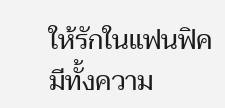ให้รักในแฟนฟิคมีทั้งความ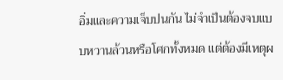อิ่มและความเจ็บปนกัน ไม่จำเป็นต้องจบแบบหวานล้วนหรือโศกทั้งหมด แต่ต้องมีเหตุผ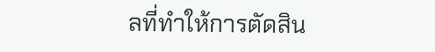ลที่ทำให้การตัดสิน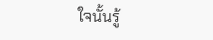ใจนั้นรู้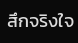สึกจริงใจ